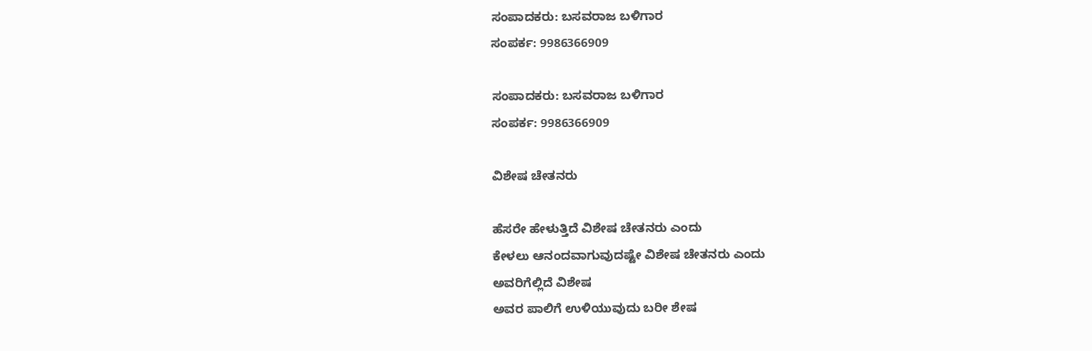ಸಂಪಾದಕರು: ಬಸವರಾಜ ಬಳಿಗಾರ
ಸಂಪರ್ಕ: 9986366909

ಸಂಪಾದಕರು: ಬಸವರಾಜ ಬಳಿಗಾರ
ಸಂಪರ್ಕ: 9986366909

ವಿಶೇಷ ಚೇತನರು

ಹೆಸರೇ ಹೇಳುತ್ತಿದೆ ವಿಶೇಷ ಚೇತನರು ಎಂದು
ಕೇಳಲು ಆನಂದವಾಗುವುದಷ್ಟೇ ವಿಶೇಷ ಚೇತನರು ಎಂದು
ಅವರಿಗೆಲ್ಲಿದೆ ವಿಶೇಷ
ಅವರ ಪಾಲಿಗೆ ಉಳಿಯುವುದು ಬರೀ ಶೇಷ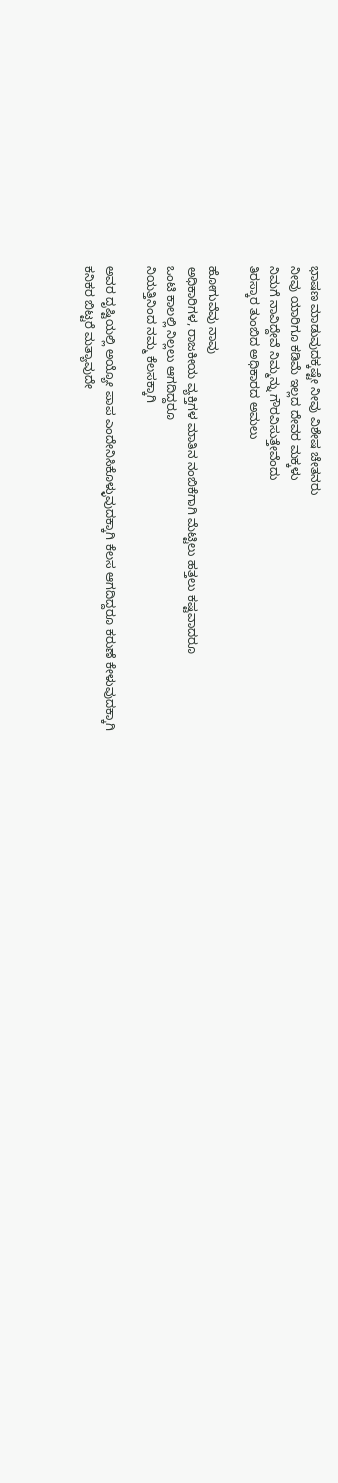ಭಾಷಣ ಮಾಡುವುದಕ್ಕಷ್ಟೇ ನೀವು ವಿಶೇಷ ಚೇತನರು
ನೀವು ಯಾರಿಗೂ ಕಡಿಮೆ ಇಲ್ಲದ ದೇವರ ಮಕ್ಕಳು
ನಿಮಗೆ ನಾವಿದ್ದೇವೆ ನಿಮ್ಮನ್ನು ಗೌರವಿಸುತ್ತೇವೆಂದು
ತಿರಸ್ಕಾರ ತುಂಬಿದ ಅಧಿಕಾರದ ಅಮಲು

ಹೋಗುವೆವು ನಾವು
ಅಧಿಕಾರಿಗಳ, ರಾಜಕೀಯ ವ್ಯಕ್ತಿಗಳ ಮಾತಿನ ನಂಬಿಕೆಗಾಗಿ ಮೆಟ್ಟಿಲು ಹತ್ತಲು ಕಷ್ಟವಾದರೂ
ಒಂಟಿ ಕಾಲಲ್ಲಿ ನಿಲ್ಲಲು ಆಗದಿದ್ದರೂ
ನಿಯತ್ತಿನಿಂದ ನಮ್ಮ ಕೆಲಸಕ್ಕಾಗಿ

ಅವರ ದೃಷ್ಟಿಯಲ್ಲಿ ಅಯ್ಯೋ ಪಾಪ ಎಂದೇನಿಸಿಕೊಳ್ಳುವುದಕ್ಕಾಗಿ ಕೆಲಸ ಆಗದಿದ್ದರೂ ಕರುಣೆ ಕೇಳುವುದಕ್ಕಾಗಿ
ಕನಿಕರ ಬಿಟ್ಟರೆ ಮತ್ಯಾವುದೇ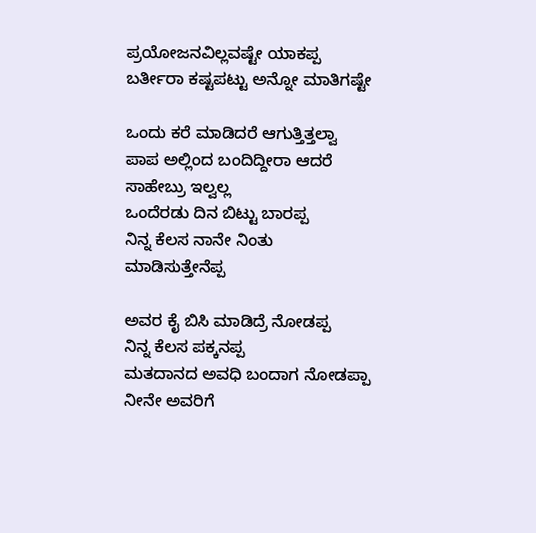ಪ್ರಯೋಜನವಿಲ್ಲವಷ್ಟೇ ಯಾಕಪ್ಪ ಬರ್ತೀರಾ ಕಷ್ಟಪಟ್ಟು ಅನ್ನೋ ಮಾತಿಗಷ್ಟೇ

ಒಂದು ಕರೆ ಮಾಡಿದರೆ ಆಗುತ್ತಿತ್ತಲ್ವಾ
ಪಾಪ ಅಲ್ಲಿಂದ ಬಂದಿದ್ದೀರಾ ಆದರೆ ಸಾಹೇಬ್ರು ಇಲ್ವಲ್ಲ
ಒಂದೆರಡು ದಿನ ಬಿಟ್ಟು ಬಾರಪ್ಪ
ನಿನ್ನ ಕೆಲಸ ನಾನೇ ನಿಂತು ಮಾಡಿಸುತ್ತೇನೆಪ್ಪ

ಅವರ ಕೈ ಬಿಸಿ ಮಾಡಿದ್ರೆ ನೋಡಪ್ಪ
ನಿನ್ನ ಕೆಲಸ ಪಕ್ಕನಪ್ಪ
ಮತದಾನದ ಅವಧಿ ಬಂದಾಗ ನೋಡಪ್ಪಾ
ನೀನೇ ಅವರಿಗೆ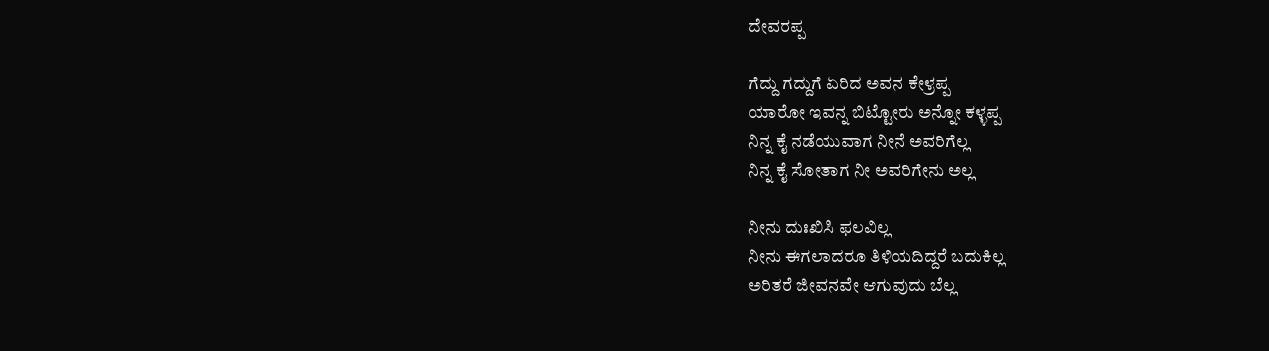ದೇವರಪ್ಪ

ಗೆದ್ದು ಗದ್ದುಗೆ ಏರಿದ ಅವನ ಕೇಳ್ರಪ್ಪ
ಯಾರೋ ಇವನ್ನ ಬಿಟ್ಟೋರು ಅನ್ನೋ ಕಳ್ಳಪ್ಪ
ನಿನ್ನ ಕೈ ನಡೆಯುವಾಗ ನೀನೆ ಅವರಿಗೆಲ್ಲ
ನಿನ್ನ ಕೈ ಸೋತಾಗ ನೀ ಅವರಿಗೇನು ಅಲ್ಲ

ನೀನು ದುಃಖಿಸಿ ಫಲವಿಲ್ಲ
ನೀನು ಈಗಲಾದರೂ ತಿಳಿಯದಿದ್ದರೆ ಬದುಕಿಲ್ಲ
ಅರಿತರೆ ಜೀವನವೇ ಆಗುವುದು ಬೆಲ್ಲ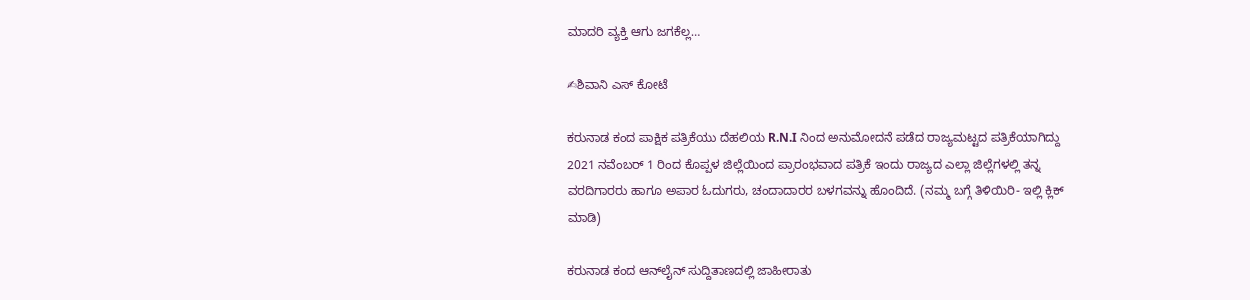ಮಾದರಿ ವ್ಯಕ್ತಿ ಆಗು ಜಗಕೆಲ್ಲ…

✍ಶಿವಾನಿ ಎಸ್ ಕೋಟೆ

ಕರುನಾಡ ಕಂದ ಪಾಕ್ಷಿಕ ಪತ್ರಿಕೆಯು ದೆಹಲಿಯ R.N.I ನಿಂದ ಅನುಮೋದನೆ ಪಡೆದ ರಾಜ್ಯಮಟ್ಟದ ಪತ್ರಿಕೆಯಾಗಿದ್ದು 2021 ನವೆಂಬರ್ 1 ರಿಂದ ಕೊಪ್ಪಳ ಜಿಲ್ಲೆಯಿಂದ ಪ್ರಾರಂಭವಾದ ಪತ್ರಿಕೆ ಇಂದು ರಾಜ್ಯದ ಎಲ್ಲಾ ಜಿಲ್ಲೆಗಳಲ್ಲಿ ತನ್ನ ವರದಿಗಾರರು ಹಾಗೂ ಅಪಾರ ಓದುಗರು, ಚಂದಾದಾರರ ಬಳಗವನ್ನು ಹೊಂದಿದೆ. (ನಮ್ಮ ಬಗ್ಗೆ ತಿಳಿಯಿರಿ- ಇಲ್ಲಿ ಕ್ಲಿಕ್‌ ಮಾಡಿ)

ಕರುನಾಡ ಕಂದ ಆನ್‌ಲೈನ್‌ ಸುದ್ದಿತಾಣದಲ್ಲಿ ಜಾಹೀರಾತು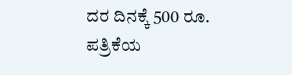ದರ ದಿನಕ್ಕೆ 500 ರೂ.
ಪತ್ರಿಕೆಯ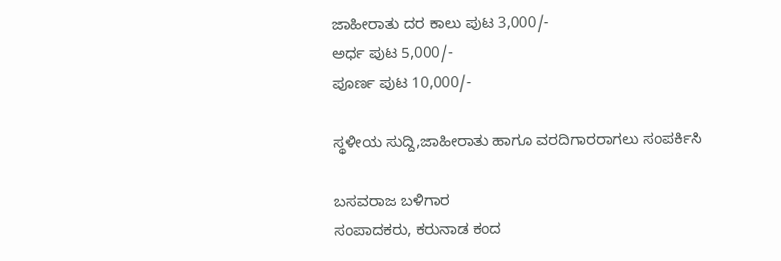ಜಾಹೀರಾತು ದರ ಕಾಲು ಪುಟ 3,000/-
ಅರ್ಧ ಪುಟ 5,000/-
ಪೂರ್ಣ ಪುಟ 10,000/-

ಸ್ಥಳೀಯ ಸುದ್ದಿ,ಜಾಹೀರಾತು ಹಾಗೂ ವರದಿಗಾರರಾಗಲು ಸಂಪರ್ಕಿಸಿ

ಬಸವರಾಜ ಬಳಿಗಾರ
ಸಂಪಾದಕರು, ಕರುನಾಡ ಕಂದ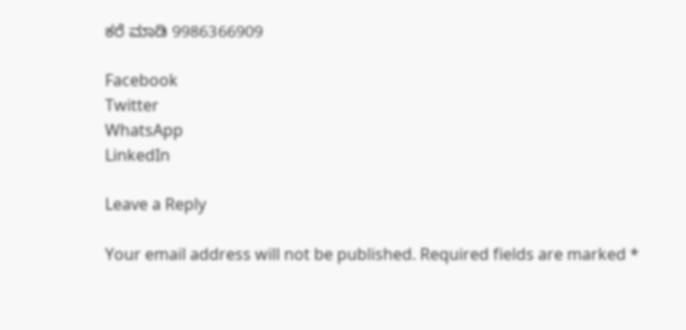ಕರೆ ಮಾಡಿ 9986366909

Facebook
Twitter
WhatsApp
LinkedIn

Leave a Reply

Your email address will not be published. Required fields are marked *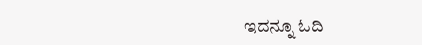ಇದನ್ನೂ ಓದಿ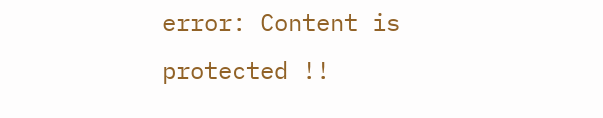error: Content is protected !!